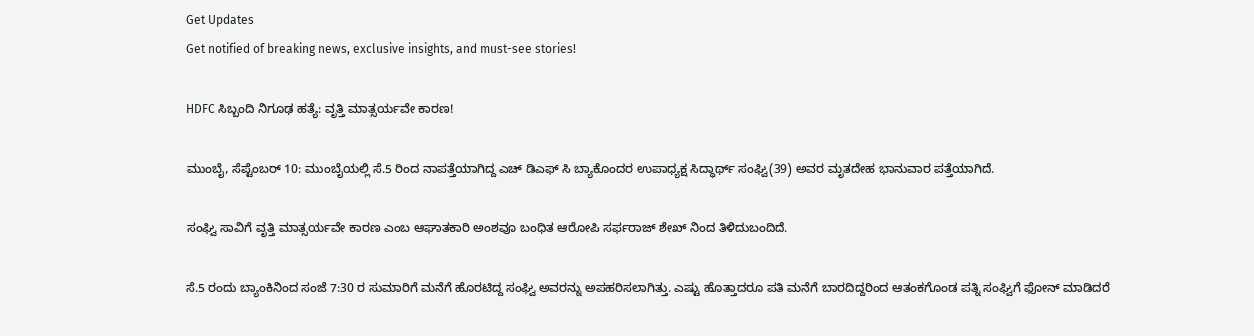Get Updates
Get notified of breaking news, exclusive insights, and must-see stories!

HDFC ಸಿಬ್ಬಂದಿ ನಿಗೂಢ ಹತ್ಯೆ: ವೃತ್ತಿ ಮಾತ್ಸರ್ಯವೇ ಕಾರಣ!

ಮುಂಬೈ, ಸೆಪ್ಟೆಂಬರ್ 10: ಮುಂಬೈಯಲ್ಲಿ ಸೆ.5 ರಿಂದ ನಾಪತ್ತೆಯಾಗಿದ್ದ ಎಚ್ ಡಿಎಫ್ ಸಿ ಬ್ಯಾಕೊಂದರ ಉಪಾಧ್ಯಕ್ಷ ಸಿದ್ಧಾರ್ಥ್ ಸಂಘ್ವಿ(39) ಅವರ ಮೃತದೇಹ ಭಾನುವಾರ ಪತ್ತೆಯಾಗಿದೆ.

ಸಂಘ್ವಿ ಸಾವಿಗೆ ವೃತ್ತಿ ಮಾತ್ಸರ್ಯವೇ ಕಾರಣ ಎಂಬ ಆಘಾತಕಾರಿ ಅಂಶವೂ ಬಂಧಿತ ಆರೋಪಿ ಸರ್ಫರಾಜ್ ಶೇಖ್ ನಿಂದ ತಿಳಿದುಬಂದಿದೆ.

ಸೆ.5 ರಂದು ಬ್ಯಾಂಕಿನಿಂದ ಸಂಜೆ 7:30 ರ ಸುಮಾರಿಗೆ ಮನೆಗೆ ಹೊರಟಿದ್ದ ಸಂಘ್ವಿ ಅವರನ್ನು ಅಪಹರಿಸಲಾಗಿತ್ತು. ಎಷ್ಟು ಹೊತ್ತಾದರೂ ಪತಿ ಮನೆಗೆ ಬಾರದಿದ್ದರಿಂದ ಆತಂಕಗೊಂಡ ಪತ್ನಿ ಸಂಘ್ವಿಗೆ ಫೋನ್ ಮಾಡಿದರೆ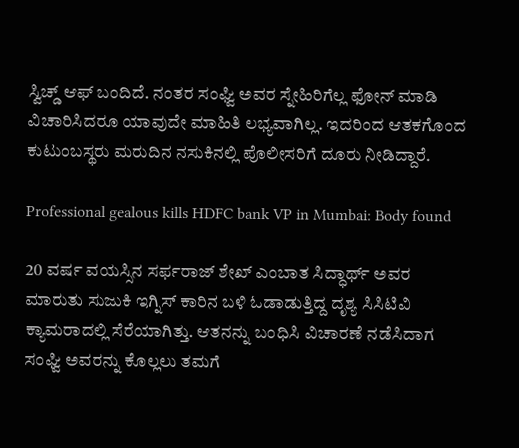ಸ್ವಿಚ್ಡ್ ಆಫ್ ಬಂದಿದೆ. ನಂತರ ಸಂಘ್ವಿ ಅವರ ಸ್ನೇಹಿರಿಗೆಲ್ಲ ಫೋನ್ ಮಾಡಿ ವಿಚಾರಿಸಿದರೂ ಯಾವುದೇ ಮಾಹಿತಿ ಲಭ್ಯವಾಗಿಲ್ಲ. ಇದರಿಂದ ಆತಕಗೊಂದ ಕುಟುಂಬಸ್ಥರು ಮರುದಿನ ನಸುಕಿನಲ್ಲಿ ಪೊಲೀಸರಿಗೆ ದೂರು ನೀಡಿದ್ದಾರೆ.

Professional gealous kills HDFC bank VP in Mumbai: Body found

20 ವರ್ಷ ವಯಸ್ಸಿನ ಸರ್ಫರಾಜ್ ಶೇಖ್ ಎಂಬಾತ ಸಿದ್ಧಾರ್ಥ್ ಅವರ ಮಾರುತು ಸುಜುಕಿ ಇಗ್ನಿಸ್ ಕಾರಿನ ಬಳಿ ಓಡಾಡುತ್ತಿದ್ದ ದೃಶ್ಯ ಸಿಸಿಟಿವಿ ಕ್ಯಾಮರಾದಲ್ಲಿ ಸೆರೆಯಾಗಿತ್ತು. ಆತನನ್ನು ಬಂಧಿಸಿ ವಿಚಾರಣೆ ನಡೆಸಿದಾಗ ಸಂಘ್ವಿ ಅವರನ್ನು ಕೊಲ್ಲಲು ತಮಗೆ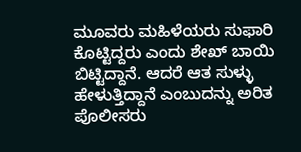ಮೂವರು ಮಹಿಳೆಯರು ಸುಫಾರಿ ಕೊಟ್ಟಿದ್ದರು ಎಂದು ಶೇಖ್ ಬಾಯಿ ಬಿಟ್ಟಿದ್ದಾನೆ. ಆದರೆ ಆತ ಸುಳ್ಳು ಹೇಳುತ್ತಿದ್ದಾನೆ ಎಂಬುದನ್ನು ಅರಿತ ಪೊಲೀಸರು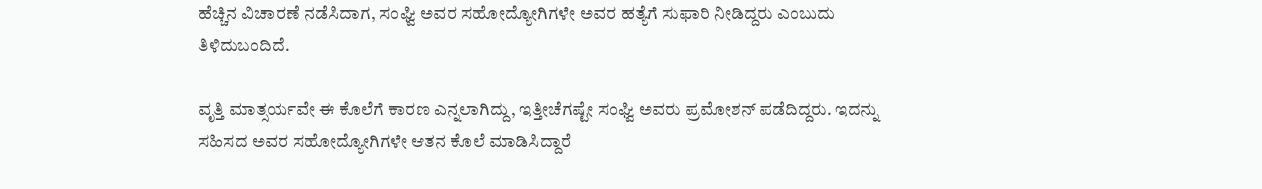ಹೆಚ್ಚಿನ ವಿಚಾರಣೆ ನಡೆಸಿದಾಗ, ಸಂಘ್ವಿ ಅವರ ಸಹೋದ್ಯೋಗಿಗಳೇ ಅವರ ಹತ್ಯೆಗೆ ಸುಫಾರಿ ನೀಡಿದ್ದರು ಎಂಬುದು ತಿಳಿದುಬಂದಿದೆ.

ವೃತ್ತಿ ಮಾತ್ಸರ್ಯವೇ ಈ ಕೊಲೆಗೆ ಕಾರಣ ಎನ್ನಲಾಗಿದ್ದು, ಇತ್ತೀಚೆಗಷ್ಟೇ ಸಂಘ್ವಿ ಅವರು ಪ್ರಮೋಶನ್ ಪಡೆದಿದ್ದರು. ಇದನ್ನು ಸಹಿಸದ ಅವರ ಸಹೋದ್ಯೋಗಿಗಳೇ ಆತನ ಕೊಲೆ ಮಾಡಿಸಿದ್ದಾರೆ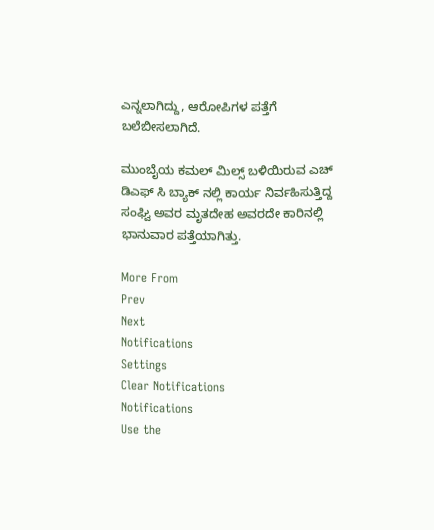ಎನ್ನಲಾಗಿದ್ದು, ಆರೋಪಿಗಳ ಪತ್ತೆಗೆ ಬಲೆಬೀಸಲಾಗಿದೆ.

ಮುಂಬೈಯ ಕಮಲ್ ಮಿಲ್ಸ್ ಬಳಿಯಿರುವ ಎಚ್ ಡಿಎಫ್ ಸಿ ಬ್ಯಾಕ್ ನಲ್ಲಿ ಕಾರ್ಯ ನಿರ್ವಹಿಸುತ್ತಿದ್ದ ಸಂಘ್ವಿ ಅವರ ಮೃತದೇಹ ಅವರದೇ ಕಾರಿನಲ್ಲಿ ಭಾನುವಾರ ಪತ್ತೆಯಾಗಿತ್ತು.

More From
Prev
Next
Notifications
Settings
Clear Notifications
Notifications
Use the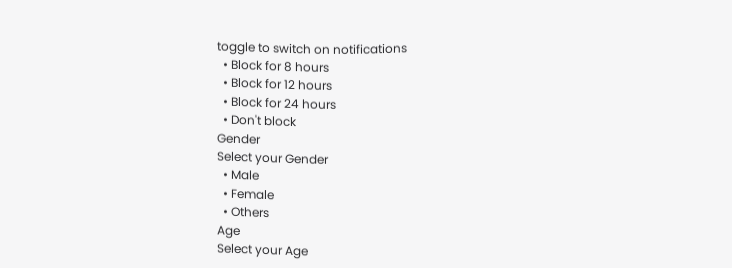toggle to switch on notifications
  • Block for 8 hours
  • Block for 12 hours
  • Block for 24 hours
  • Don't block
Gender
Select your Gender
  • Male
  • Female
  • Others
Age
Select your Age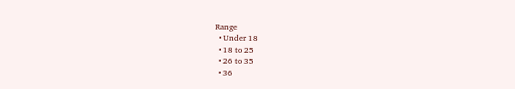Range
  • Under 18
  • 18 to 25
  • 26 to 35
  • 36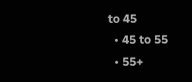to 45
  • 45 to 55
  • 55+